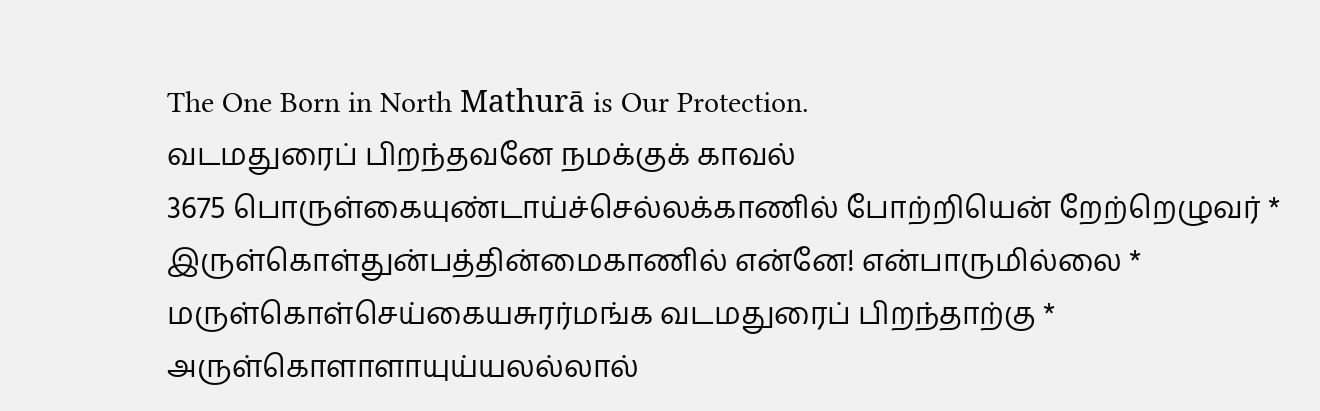The One Born in North Mathurā is Our Protection.
வடமதுரைப் பிறந்தவனே நமக்குக் காவல்
3675 பொருள்கையுண்டாய்ச்செல்லக்காணில் போற்றியென் றேற்றெழுவர் *
இருள்கொள்துன்பத்தின்மைகாணில் என்னே! என்பாருமில்லை *
மருள்கொள்செய்கையசுரர்மங்க வடமதுரைப் பிறந்தாற்கு *
அருள்கொளாளாயுய்யலல்லால்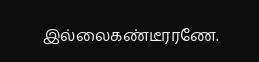இல்லைகண்டீரரணே.